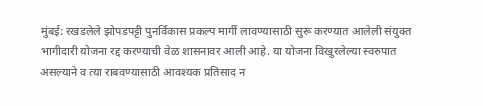मुंबई: रखडलेले झोपडपट्टी पुनर्विकास प्रकल्प मार्गी लावण्यासाठी सुरू करण्यात आलेली संयुक्त भागीदारी योजना रद्द करण्याची वेळ शासनावर आली आहे. या योजना विखुरलेल्या स्वरुपात असल्याने व त्या राबवण्यासाठी आवश्यक प्रतिसाद न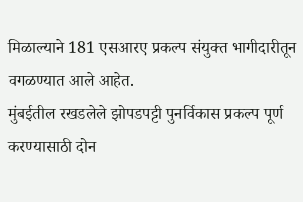मिळाल्याने 181 एसआरए प्रकल्प संयुक्त भागीदारीतून वगळण्यात आले आहेत.
मुंबईतील रखडलेले झोपडपट्टी पुनर्विकास प्रकल्प पूर्ण करण्यासाठी दोन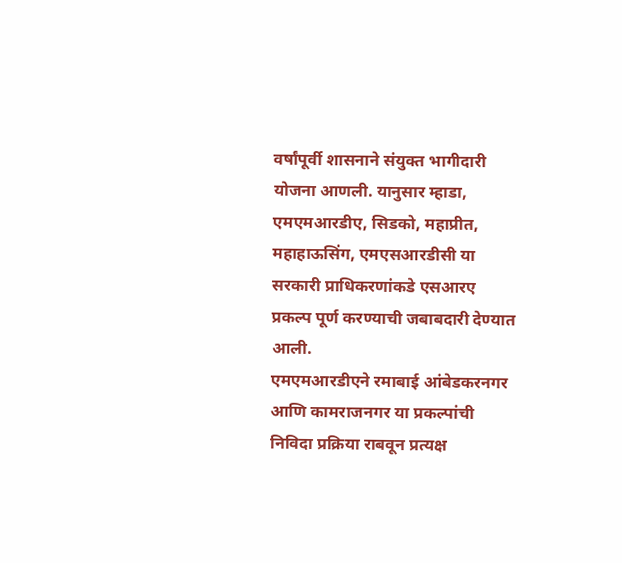वर्षांपूर्वी शासनाने संयुक्त भागीदारी योजना आणली. यानुसार म्हाडा, एमएमआरडीए, सिडको, महाप्रीत, महाहाऊसिंग, एमएसआरडीसी या सरकारी प्राधिकरणांकडे एसआरए प्रकल्प पूर्ण करण्याची जबाबदारी देण्यात आली.
एमएमआरडीएने रमाबाई आंबेडकरनगर आणि कामराजनगर या प्रकल्पांची निविदा प्रक्रिया राबवून प्रत्यक्ष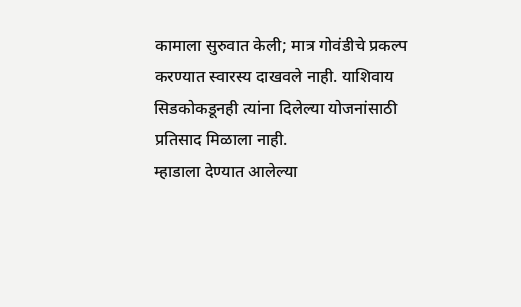कामाला सुरुवात केली; मात्र गोवंडीचे प्रकल्प करण्यात स्वारस्य दाखवले नाही. याशिवाय सिडकोकडूनही त्यांना दिलेल्या योजनांसाठी प्रतिसाद मिळाला नाही.
म्हाडाला देण्यात आलेल्या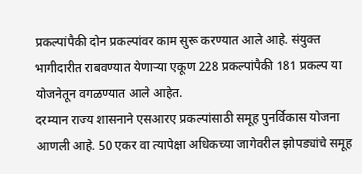प्रकल्पांपैकी दोन प्रकल्पांवर काम सुरू करण्यात आले आहे. संयुक्त भागीदारीत राबवण्यात येणाऱ्या एकूण 228 प्रकल्पांपैकी 181 प्रकल्प या योजनेतून वगळण्यात आले आहेत.
दरम्यान राज्य शासनाने एसआरए प्रकल्पांसाठी समूह पुनर्विकास योजना आणली आहे. 50 एकर वा त्यापेक्षा अधिकच्या जागेवरील झोपड्यांचे समूह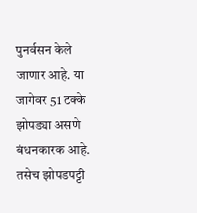पुनर्वसन केले जाणार आहे. या जागेवर 51 टक्के झोपड्या असणे बंधनकारक आहे.
तसेच झोपडपट्टी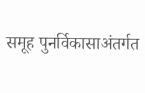समूह पुनर्विकासाअंतर्गत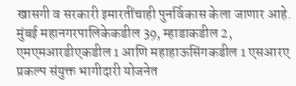खासगी व सरकारी इमारतींचाही पुनर्विकास केला जाणार आहे. मुंबई महानगरपालिकेकडील 39, म्हाडाकडील 2, एमएमआरडीएकडील 1 आणि महाहाऊसिंगकडील 1 एसआरए प्रकल्प संयुक्त भागीदारी योजनेत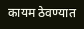कायम ठेवण्यात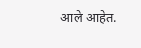आले आहेत.